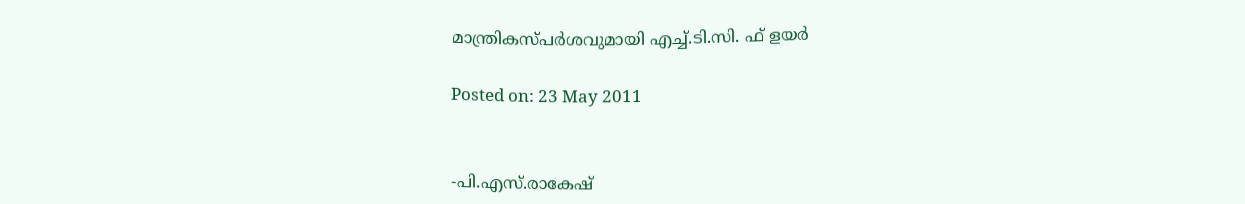മാന്ത്രികസ്പര്‍ശവുമായി എച്ച്.ടി.സി. ഫ് ളയര്‍

Posted on: 23 May 2011


-പി.എസ്.രാകേഷ്‌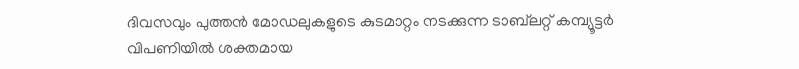ദിവസവും പുത്തന്‍ മോഡലുകളുടെ കുടമാറ്റം നടക്കുന്ന ടാബ്‌ലറ്റ് കമ്പ്യൂട്ടര്‍ വിപണിയില്‍ ശക്തമായ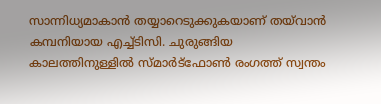സാന്നിധ്യമാകാന്‍ തയ്യാറെടുക്കുകയാണ് തയ്‌വാന്‍ കമ്പനിയായ എച്ച്ടിസി. ചുരുങ്ങിയ കാലത്തിനുള്ളില്‍ സ്മാര്‍ട്‌ഫോണ്‍ രംഗത്ത് സ്വന്തം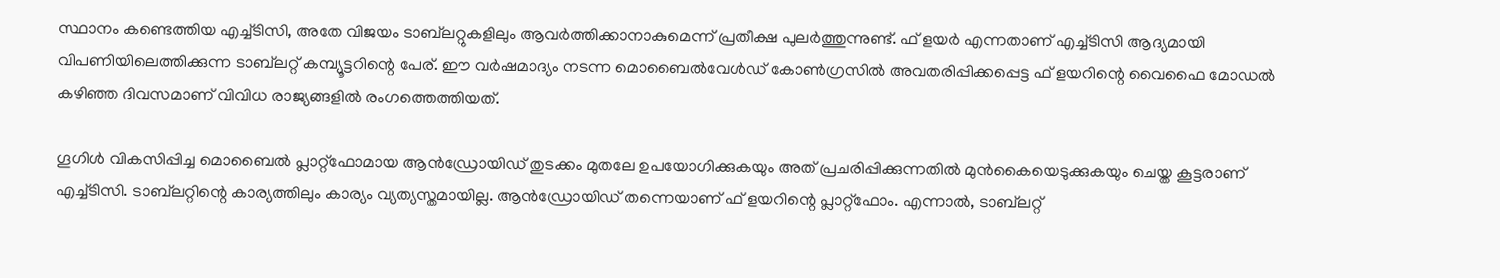സ്ഥാനം കണ്ടെത്തിയ എച്ച്ടിസി, അതേ വിജയം ടാബ്‌ലറ്റുകളിലും ആവര്‍ത്തിക്കാനാകുമെന്ന് പ്രതീക്ഷ പുലര്‍ത്തുന്നുണ്ട്. ഫ് ളയര്‍ എന്നതാണ് എച്ച്ടിസി ആദ്യമായി വിപണിയിലെത്തിക്കുന്ന ടാബ്‌ലറ്റ് കമ്പ്യൂട്ടറിന്റെ പേര്. ഈ വര്‍ഷമാദ്യം നടന്ന മൊബൈല്‍വേള്‍ഡ് കോണ്‍ഗ്രസില്‍ അവതരിപ്പിക്കപ്പെട്ട ഫ് ളയറിന്റെ വൈഫൈ മോഡല്‍ കഴിഞ്ഞ ദിവസമാണ് വിവിധ രാജ്യങ്ങളില്‍ രംഗത്തെത്തിയത്.

ഗൂഗിള്‍ വികസിപ്പിച്ച മൊബൈല്‍ പ്ലാറ്റ്‌ഫോമായ ആന്‍ഡ്രോയിഡ് തുടക്കം മുതലേ ഉപയോഗിക്കുകയും അത് പ്രചരിപ്പിക്കുന്നതില്‍ മുന്‍കൈയെടുക്കുകയും ചെയ്ത കൂട്ടരാണ് എച്ച്ടിസി. ടാബ്‌ലറ്റിന്റെ കാര്യത്തിലും കാര്യം വ്യത്യസ്തമായില്ല. ആന്‍ഡ്രോയിഡ് തന്നെയാണ് ഫ് ളയറിന്റെ പ്ലാറ്റ്‌ഫോം. എന്നാല്‍, ടാബ്‌ലറ്റ്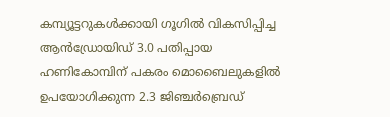കമ്പ്യൂട്ടറുകള്‍ക്കായി ഗൂഗില്‍ വികസിപ്പിച്ച ആന്‍ഡ്രോയിഡ് 3.0 പതിപ്പായ ഹണികോമ്പിന് പകരം മൊബൈലുകളില്‍ ഉപയോഗിക്കുന്ന 2.3 ജിഞ്ചര്‍ബ്രെഡ്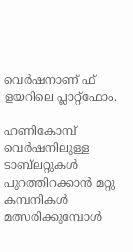വെര്‍ഷനാണ് ഫ് ളയറിലെ പ്ലാറ്റ്‌ഫോം.

ഹണികോമ്പ് വെര്‍ഷനിലുള്ള ടാബ്‌ലറ്റുകള്‍ പുറത്തിറക്കാന്‍ മറ്റു കമ്പനികള്‍ മത്സരിക്കുമ്പോള്‍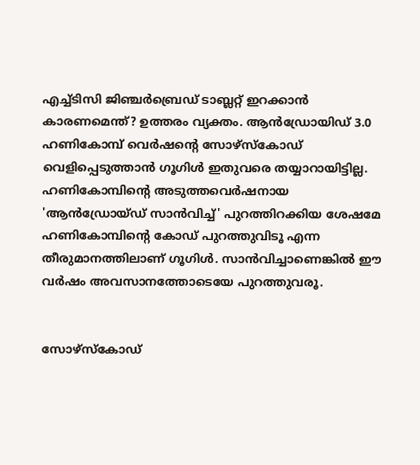എച്ച്ടിസി ജിഞ്ചര്‍ബ്രെഡ് ടാബ്ലറ്റ് ഇറക്കാന്‍ കാരണമെന്ത്? ഉത്തരം വ്യക്തം. ആന്‍ഡ്രോയിഡ് 3.0 ഹണികോമ്പ് വെര്‍ഷന്റെ സോഴ്‌സ്‌കോഡ് വെളിപ്പെടുത്താന്‍ ഗൂഗിള്‍ ഇതുവരെ തയ്യാറായിട്ടില്ല. ഹണികോമ്പിന്റെ അടുത്തവെര്‍ഷനായ 'ആന്‍ഡ്രോയ്ഡ് സാന്‍വിച്ച്' പുറത്തിറക്കിയ ശേഷമേ ഹണികോമ്പിന്റെ കോഡ് പുറത്തുവിടൂ എന്ന തീരുമാനത്തിലാണ് ഗൂഗിള്‍. സാന്‍വിച്ചാണെങ്കില്‍ ഈ വര്‍ഷം അവസാനത്തോടെയേ പുറത്തുവരൂ.


സോഴ്‌സ്‌കോഡ്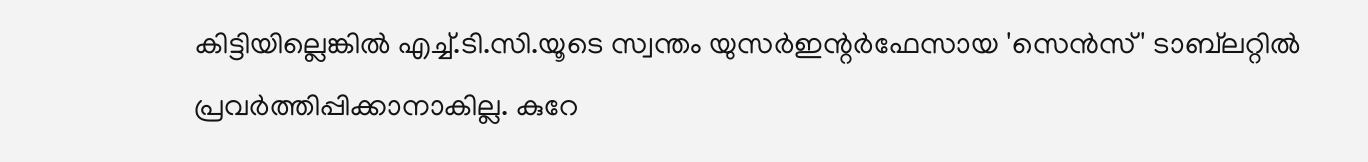കിട്ടിയില്ലെങ്കില്‍ എച്ച്.ടി.സി.യൂടെ സ്വന്തം യുസര്‍ഇന്റര്‍ഫേസായ 'സെന്‍സ്' ടാബ്‌ലറ്റില്‍ പ്രവര്‍ത്തിപ്പിക്കാനാകില്ല. കുറേ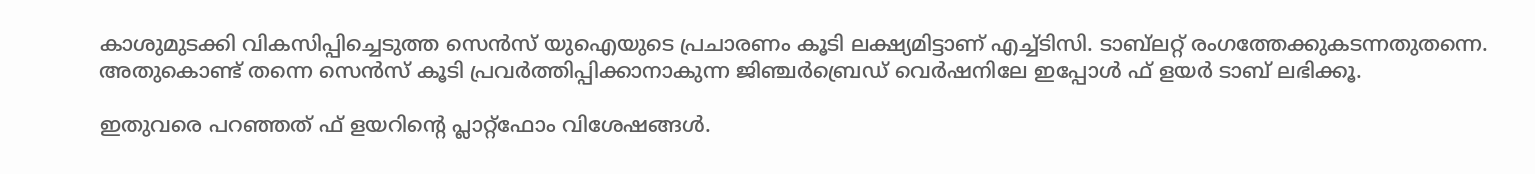കാശുമുടക്കി വികസിപ്പിച്ചെടുത്ത സെന്‍സ് യുഐയുടെ പ്രചാരണം കൂടി ലക്ഷ്യമിട്ടാണ് എച്ച്ടിസി. ടാബ്‌ലറ്റ് രംഗത്തേക്കുകടന്നതുതന്നെ. അതുകൊണ്ട് തന്നെ സെന്‍സ് കൂടി പ്രവര്‍ത്തിപ്പിക്കാനാകുന്ന ജിഞ്ചര്‍ബ്രെഡ് വെര്‍ഷനിലേ ഇപ്പോള്‍ ഫ് ളയര്‍ ടാബ് ലഭിക്കൂ.

ഇതുവരെ പറഞ്ഞത് ഫ് ളയറിന്റെ പ്ലാറ്റ്‌ഫോം വിശേഷങ്ങള്‍.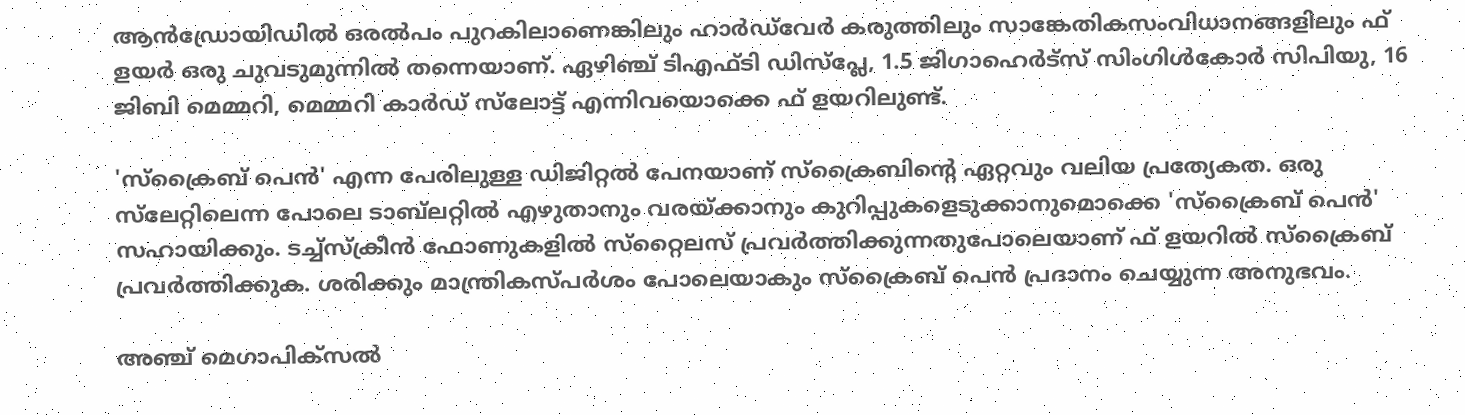ആന്‍ഡ്രോയിഡില്‍ ഒരല്‍പം പുറകിലാണെങ്കിലും ഹാര്‍ഡ്‌വേര്‍ കരുത്തിലും സാങ്കേതികസംവിധാനങ്ങളിലും ഫ് ളയര്‍ ഒരു ചുവടുമുന്നില്‍ തന്നെയാണ്. ഏഴിഞ്ച് ടിഎഫ്ടി ഡിസ്‌പ്ലേ, 1.5 ജിഗാഹെര്‍ട്‌സ് സിംഗിള്‍കോര്‍ സിപിയു, 16 ജിബി മെമ്മറി, മെമ്മറി കാര്‍ഡ് സ്‌ലോട്ട് എന്നിവയൊക്കെ ഫ് ളയറിലുണ്ട്.

'സ്‌ക്രൈബ് പെന്‍' എന്ന പേരിലുള്ള ഡിജിറ്റല്‍ പേനയാണ് സ്‌ക്രൈബിന്റെ ഏറ്റവും വലിയ പ്രത്യേകത. ഒരു സ്‌ലേറ്റിലെന്ന പോലെ ടാബ്‌ലറ്റില്‍ എഴുതാനും വരയ്ക്കാനും കുറിപ്പുകളെടുക്കാനുമൊക്കെ 'സ്‌ക്രൈബ് പെന്‍' സഹായിക്കും. ടച്ച്‌സ്‌ക്രീന്‍ ഫോണുകളില്‍ സ്‌റ്റൈലസ് പ്രവര്‍ത്തിക്കുന്നതുപോലെയാണ് ഫ് ളയറില്‍ സ്‌ക്രൈബ് പ്രവര്‍ത്തിക്കുക. ശരിക്കും മാന്ത്രികസ്പര്‍ശം പോലെയാകും സ്‌ക്രൈബ് പെന്‍ പ്രദാനം ചെയ്യുന്ന അനുഭവം.

അഞ്ച് മെഗാപിക്‌സല്‍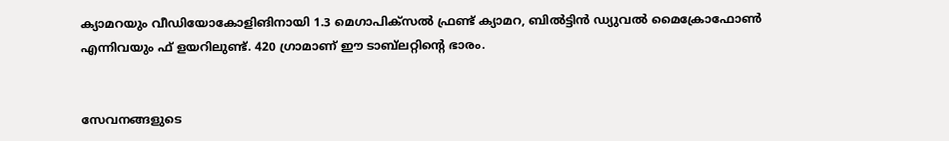ക്യാമറയും വീഡിയോകോളിങിനായി 1.3 മെഗാപിക്‌സല്‍ ഫ്രണ്ട് ക്യാമറ, ബില്‍ട്ടിന്‍ ഡ്യുവല്‍ മൈക്രോഫോണ്‍ എന്നിവയും ഫ് ളയറിലുണ്ട്. 420 ഗ്രാമാണ് ഈ ടാബ്‌ലറ്റിന്റെ ഭാരം.


സേവനങ്ങളുടെ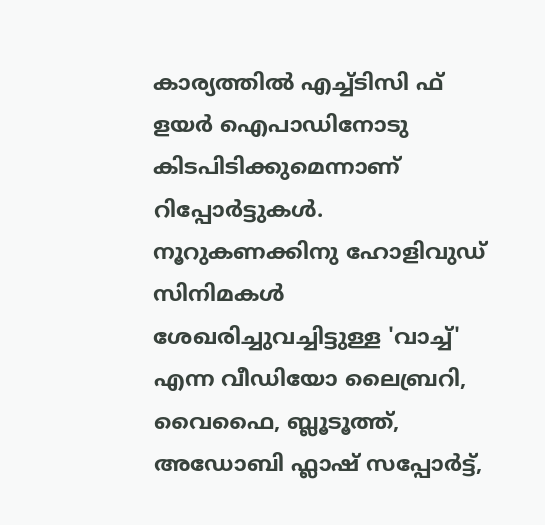കാര്യത്തില്‍ എച്ച്ടിസി ഫ് ളയര്‍ ഐപാഡിനോടു കിടപിടിക്കുമെന്നാണ് റിപ്പോര്‍ട്ടുകള്‍. നൂറുകണക്കിനു ഹോളിവുഡ് സിനിമകള്‍ ശേഖരിച്ചുവച്ചിട്ടുള്ള 'വാച്ച്' എന്ന വീഡിയോ ലൈബ്രറി, വൈഫൈ, ബ്ലൂടൂത്ത്, അഡോബി ഫ്ലാഷ് സപ്പോര്‍ട്ട്,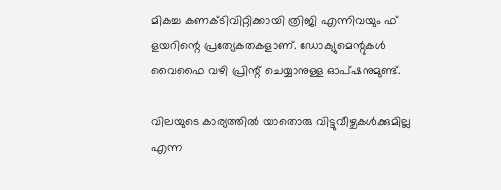മികച്ച കണക്ടിവിറ്റിക്കായി ത്രിജി എന്നിവയും ഫ് ളയറിന്റെ പ്രത്യേകതകളാണ്. ഡോക്യുമെന്റുകള്‍ വൈഫൈ വഴി പ്രിന്റ് ചെയ്യാനുള്ള ഓപ്ഷനുമുണ്ട്.

വിലയുടെ കാര്യത്തില്‍ യാതൊരു വിട്ടുവീഴ്ചകള്‍ക്കുമില്ല എന്ന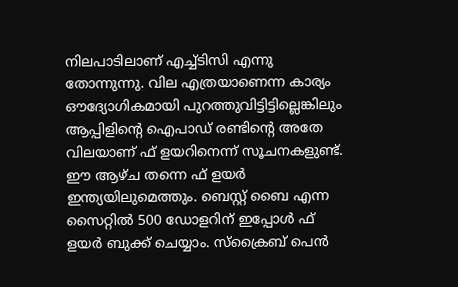നിലപാടിലാണ് എച്ച്ടിസി എന്നു തോന്നുന്നു. വില എത്രയാണെന്ന കാര്യം ഔദ്യോഗികമായി പുറത്തുവിട്ടിട്ടില്ലെങ്കിലും ആപ്പിളിന്റെ ഐപാഡ് രണ്ടിന്റെ അതേ വിലയാണ് ഫ് ളയറിനെന്ന് സൂചനകളുണ്ട്. ഈ ആഴ്ച തന്നെ ഫ് ളയര്‍ ഇന്ത്യയിലുമെത്തും. ബെസ്റ്റ് ബൈ എന്ന സൈറ്റില്‍ 500 ഡോളറിന് ഇപ്പോള്‍ ഫ് ളയര്‍ ബുക്ക് ചെയ്യാം. സ്‌ക്രൈബ് പെന്‍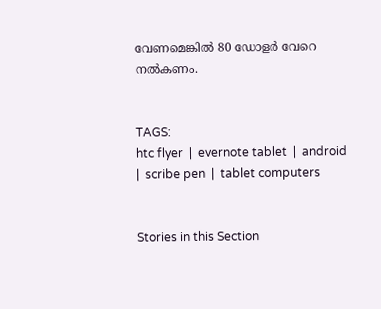വേണമെങ്കില്‍ 80 ഡോളര്‍ വേറെ നല്‍കണം.


TAGS:
htc flyer  |  evernote tablet  |  android  |  scribe pen  |  tablet computers


Stories in this Section